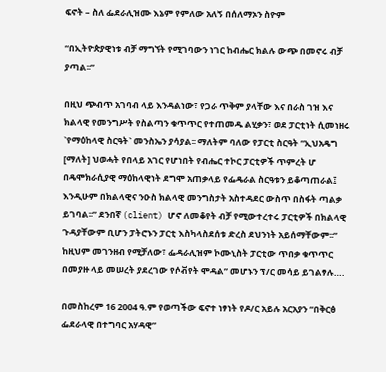ፍኖት – ስለ ፌደራሊዝሙ እኔም የምለው አለኝ በሰለማኦን ስዮም

“በኢትዮጵያዊነቱ ብቻ ማግኘት የሚገባውን ነገር ከብሔር ክልሉ ውጭ በመኖሩ ብቻ ያጣል፡፡”

በዚህ ጭብጥ አገባብ ላይ እንዳልነው፣ የጋራ ጥቅም ያላቸው እና በራስ ገዝ እና ክልላዊ የመንግሥት የስልጣን ቁጥጥር የተጠመዱ ልሂቃን፣ ወደ ፓርቲነት ሲመነዘሩ `የማዕከላዊ ስርዓት` መንስኤን ያሳያል፡፡ ማለትም ባለው የፓርቲ ስርዓት “ኢህአዴግ [ማለት] ህወሓት የበላይ አገር የሆነበት የብሔር ተኮር ፓርቲዎች ጥምረት ሆ በዴሞክራሲያዊ ማዕከላዊነት ደግሞ አጠቃላይ የፌዴራል ስርዓቱን ይቆጣጠራል፤ እንዲሁም በክልላዊና ንዑስ ክልላዊ መንግስታት አስተዳደር ውስጥ በስፋት ጣልቃ ይገባል፡፡” ደንበኛ (client) ሆኖ ለመቆየት ብቻ የሚውተረተሩ ፓርቲዎች በክልላዊ ጉዳያቸውም ቢሆን ፓትሮኑን ፓርቲ እስካላስደሰቱ ድረስ ደህንነት አይሰማቸውም፡፡” ከዚህም መገንዘብ የሚቻለው፣ ፌዳራሊዝም ኮሙኒስት ፓርቲው ጥበቃ ቁጥጥር በመያዙ ላይ መሠረት ያደረገው የሶቭየት ሞዳል” መሆኑን ፕ/ር መሳይ ይገልፃሉ….

በመስከረም 16 2004 ዓ.ም የወጣችው ፍኖተ ነፃነት የዶ/ር አይሉ አርአያን “በቅርፅ ፌደራላዊ በተግባር አሃዳዊ”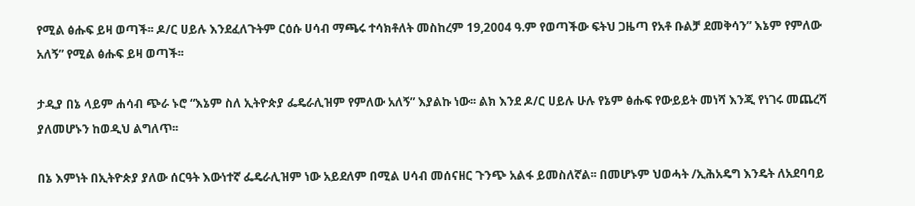የሚል ፅሑፍ ይዛ ወጣች፡፡ ዶ/ር ሀይሉ እንደፈለጉትም ርዕሱ ሀሳብ ማጫሩ ተሳክቶለት መስከረም 19,2004 ዓ.ም የወጣችው ፍትህ ጋዜጣ የአቶ ቡልቻ ደመቅሳን” እኔም የምለው አለኝ” የሚል ፅሑፍ ይዛ ወጣች፡፡

ታዲያ በኔ ላይም ሐሳብ ጭራ ኑሮ “እኔም ስለ ኢትዮጵያ ፌዴራሊዝም የምለው አለኝ” እያልኩ ነው፡፡ ልክ እንደ ዶ/ር ሀይሉ ሁሉ የኔም ፅሑፍ የውይይት መነሻ እንጂ የነገሩ መጨረሻ ያለመሆኑን ከወዲህ ልግለጥ፡፡

በኔ እምነት በኢትዮጵያ ያለው ሰርዓት እውነተኛ ፌዴራሊዝም ነው አይደለም በሚል ሀሳብ መሰናዘር ጉንጭ አልፋ ይመስለኛል፡፡ በመሆኑም ህወሓት /ኢሕአዴግ እንዴት ለአደባባይ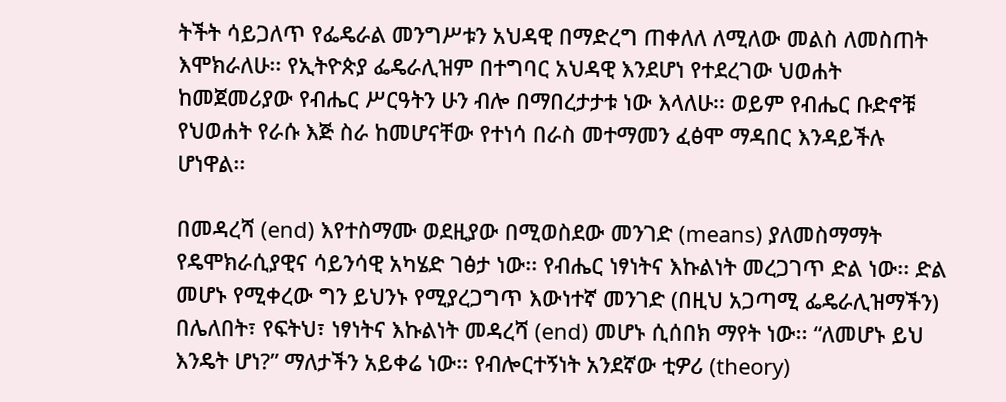ትችት ሳይጋለጥ የፌዴራል መንግሥቱን አህዳዊ በማድረግ ጠቀለለ ለሚለው መልስ ለመስጠት እሞክራለሁ፡፡ የኢትዮጵያ ፌዴራሊዝም በተግባር አህዳዊ እንደሆነ የተደረገው ህወሐት ከመጀመሪያው የብሔር ሥርዓትን ሁን ብሎ በማበረታታቱ ነው እላለሁ፡፡ ወይም የብሔር ቡድኖቹ የህወሐት የራሱ እጅ ስራ ከመሆናቸው የተነሳ በራስ መተማመን ፈፅሞ ማዳበር እንዳይችሉ ሆነዋል፡፡

በመዳረሻ (end) እየተስማሙ ወደዚያው በሚወስደው መንገድ (means) ያለመስማማት የዴሞክራሲያዊና ሳይንሳዊ አካሄድ ገፅታ ነው፡፡ የብሔር ነፃነትና እኩልነት መረጋገጥ ድል ነው፡፡ ድል መሆኑ የሚቀረው ግን ይህንኑ የሚያረጋግጥ እውነተኛ መንገድ (በዚህ አጋጣሚ ፌዴራሊዝማችን) በሌለበት፣ የፍትህ፣ ነፃነትና እኩልነት መዳረሻ (end) መሆኑ ሲሰበክ ማየት ነው፡፡ “ለመሆኑ ይህ እንዴት ሆነ?” ማለታችን አይቀሬ ነው፡፡ የብሎርተኝነት አንደኛው ቲዎሪ (theory)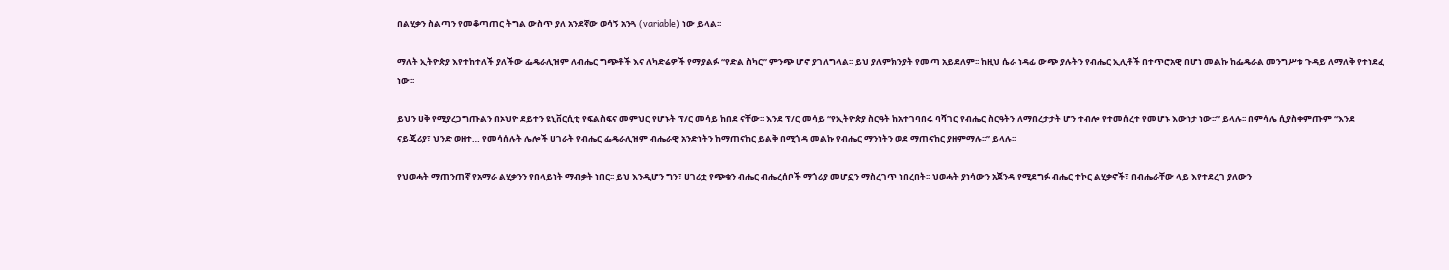በልሂቃን ስልጣን የመቆጣጠር ትግል ውስጥ ያለ አንደኛው ወሳኝ አንጓ (variable) ነው ይላል፡፡

ማለት ኢትዮጵያ እየተከተለች ያለችው ፌዴራሊዝም ለብሔር ግጭቶች እና ለካድሬዎች የማያልፉ “የድል ስካር” ምንጭ ሆኖ ያገለግላል፡፡ ይህ ያለምክንያት የመጣ አይደለም፡፡ ከዚህ ሴራ ነዳፊ ውጭ ያሉትን የብሔር ኢሊቶች በተጥሮአዊ በሆነ መልኩ ከፌዴራል መንግሥቱ ጉዳይ ለማለቅ የተነደፈ ነው፡፡

ይህን ሀቅ የሚያረጋግጡልን በኦህዮ ደይተን ዩኒቨርሲቲ የፍልስፍና መምህር የሆኑት ፕ/ር መሳይ ከበደ ናቸው፡፡ እንደ ፕ/ር መሳይ “የኢትዮጵያ ስርዓት ከአተገባበሩ ባሻገር የብሔር ስርዓትን ለማበረታታት ሆን ተብሎ የተመሰረተ የመሆኑ እውነታ ነው፡፡” ይላሉ፡፡ በምሳሌ ሲያስቀምጡም “እንደ ናይጄሪያ፣ ህንድ ወዘተ… የመሳሰሉት ሌሎች ሀገራት የብሔር ፌዴራሊዝም ብሔራዊ አንድነትን ከማጠናከር ይልቅ በሚጎዳ መልኩ የብሔር ማንነትን ወደ ማጠናከር ያዘምማሉ፡፡” ይላሉ፡፡

የህወሓት ማጠንጠኛ የአማራ ልሂቃንን የበላይነት ማብቃት ነበር፡፡ ይህ እንዲሆን ግን፣ ሀገሪቷ የጭቁን ብሔር ብሔረሰቦች ማጎሪያ መሆኗን ማስረገጥ ነበረበት፡፡ ህወሓት ያነሳውን አጀንዳ የሚደግፉ ብሔር ተኮር ልሂቃኖች፣ በብሔራቸው ላይ እየተደረገ ያለውን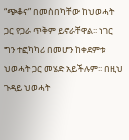“ጭቆና” በመስበካቸው ከህወሓት ጋር የጋራ ጥቅም ይኖራቸዋል፡፡ ነገር ግን ተፎካካሪ በመሆን ከቀደምቱ ህወሓት ጋር መሄድ አይችሉም፡፡ በዚህ ጉዳይ ህወሓት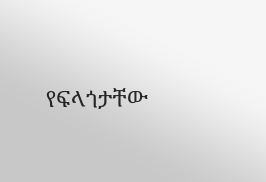የፍላጎታቸው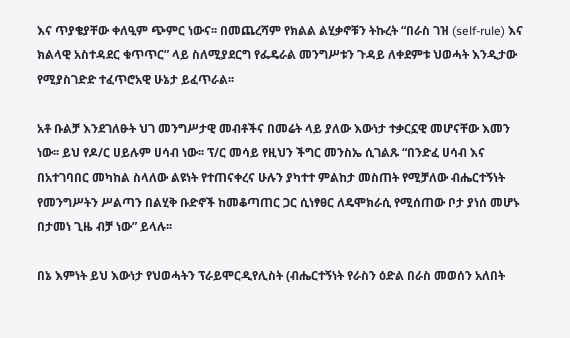እና ጥያቄያቸው ቀለዒም ጭምር ነውና፡፡ በመጨረሻም የክልል ልሂቃኖቹን ትኩረት “በራስ ገዝ (self-rule) እና ክልላዊ አስተዳደር ቁጥጥር” ላይ ስለሚያደርግ የፌዴራል መንግሥቱን ጉዳይ ለቀደምቱ ህወሓት እንዲታው የሚያስገድድ ተፈጥሮአዊ ሁኔታ ይፈጥራል፡፡

አቶ ቡልቻ እንደገለፁት ህገ መንግሥታዊ መብቶችና በመሬት ላይ ያለው እውነታ ተቃርኗዊ መሆናቸው እመን ነው፡፡ ይህ የዶ/ር ሀይሉም ሀሳብ ነው፡፡ ፕ/ር መሳይ የዚህን ችግር መንስኤ ሲገልጹ “በንድፈ ሀሳብ እና በአተገባበር መካከል ስላለው ልዩነት የተጠናቀረና ሁሉን ያካተተ ምልከታ መስጠት የሚቻለው ብሔርተኝነት የመንግሥትን ሥልጣን በልሂቅ ቡድኖች ከመቆጣጠር ጋር ሲነፃፀር ለዴሞክራሲ የሚሰጠው ቦታ ያነሰ መሆኑ በታመነ ጊዜ ብቻ ነው” ይላሉ፡፡

በኔ እምነት ይህ እውነታ የህወሓትን ፕራይሞርዲየሊስት (ብሔርተኝነት የራስን ዕድል በራስ መወሰን አለበት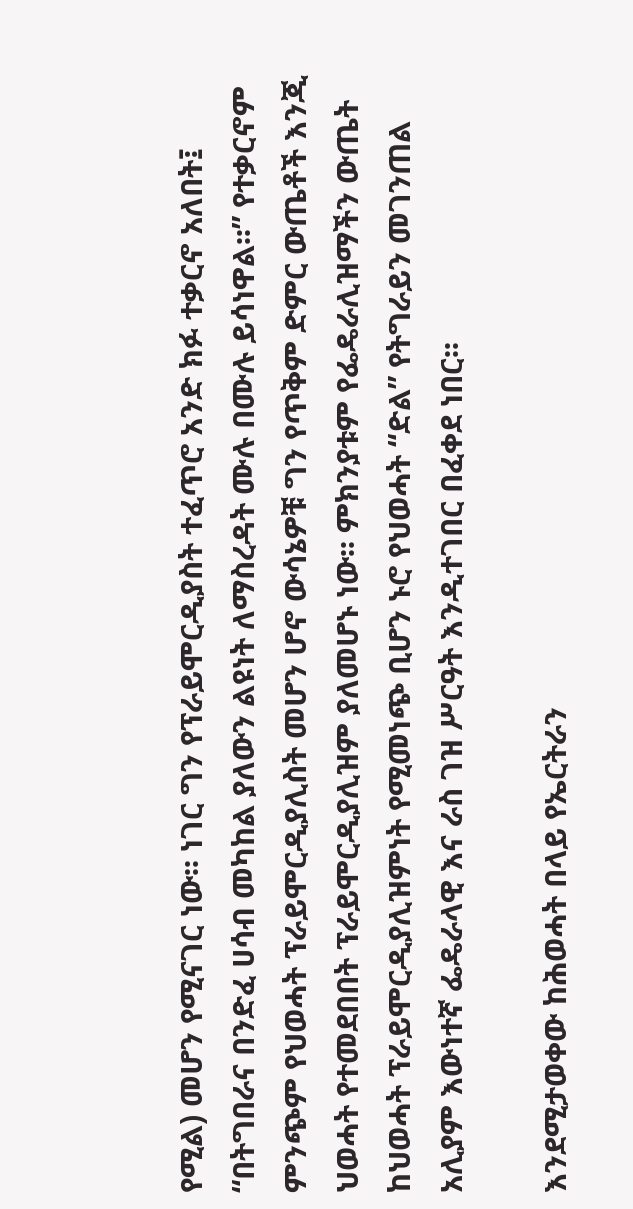የሚል) መሆን የሚናገር ነው፡፡ ነገር ግን የፕራይሞርዲያስት ተፈጥሮ አንድ ክፉ ተቃርኖ አለበት፤ “በትግበራና በንድፈ ሀሳብ መካከል ያለውን ልዩነት ለማስረዳት ሙሉ በሙሉ ይሳነዋል፡፡” የተቃርኖም ምንጭም የህወሓት ፕራይሞርዲያሊስት መሆን ሆኖ ውሳኔዎቹ ግን የጥቅም ድምር ውጤቶች እንጂ ህወሓት የተመደበበት ፕራይሞርዲያሊዝም ያለመሆኑ ነው፡፡ ምክንያቱም የፌዴራሊዝማችን ውጤት ከህወሓት ፕራይሞርዲያሊዝምነት የሚመነጭ ቢሆን ኑሮ የህወሓት “ድል” የትግራይን መገንጠል አሊያም እውነተኛ ፌዴራላዊ እና ራስ ገዝ ሥርዓት እንዲተገበር በፈቀደ ነበር፡፡

እንደሚታወቀው ከሕወሓት በላይ የኤርትራን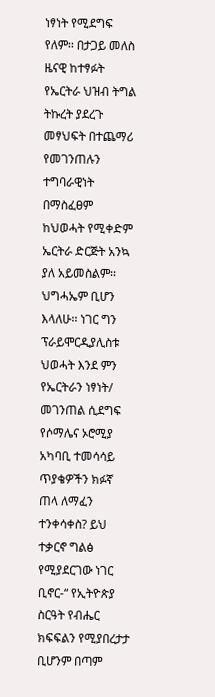ነፃነት የሚደግፍ የለም፡፡ በታጋይ መለስ ዜናዊ ከተፃፉት የኤርትራ ህዝብ ትግል ትኩረት ያደረጉ መፃህፍት በተጨማሪ የመገንጠሉን ተግባራዊነት በማስፈፀም ከህወሓት የሚቀድም ኤርትራ ድርጅት አንኳ ያለ አይመስልም፡፡ ህግሓኤም ቢሆን እላለሁ፡፡ ነገር ግን ፕራይሞርዲያሊስቱ ህወሓት እንደ ምን የኤርትራን ነፃነት/ መገንጠል ሲደግፍ የሶማሌና ኦሮሚያ አካባቢ ተመሳሳይ ጥያቄዎችን ክፉኛ ጠላ ለማፈን ተንቀሳቀስ? ይህ ተቃርኖ ግልፅ የሚያደርገው ነገር ቢኖር-“ የኢትዮጵያ ስርዓት የብሔር ክፍፍልን የሚያበረታታ ቢሆንም በጣም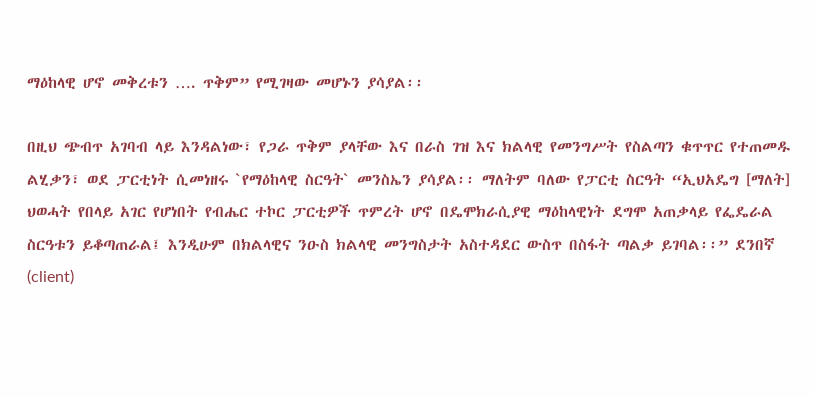ማዕከላዊ ሆኖ መቅረቱን …. ጥቅም” የሚገዛው መሆኑን ያሳያል፡፡

በዚህ ጭብጥ አገባብ ላይ እንዳልነው፣ የጋራ ጥቅም ያላቸው እና በራስ ገዝ እና ክልላዊ የመንግሥት የስልጣን ቁጥጥር የተጠመዱ ልሂቃን፣ ወደ ፓርቲነት ሲመነዘሩ `የማዕከላዊ ስርዓት` መንስኤን ያሳያል፡፡ ማለትም ባለው የፓርቲ ስርዓት “ኢህአዴግ [ማለት] ህወሓት የበላይ አገር የሆነበት የብሔር ተኮር ፓርቲዎች ጥምረት ሆኖ በዴሞክራሲያዊ ማዕከላዊነት ደግሞ አጠቃላይ የፌዴራል ስርዓቱን ይቆጣጠራል፤ እንዲሁም በክልላዊና ንዑስ ክልላዊ መንግስታት አስተዳደር ውስጥ በስፋት ጣልቃ ይገባል፡፡” ደንበኛ (client)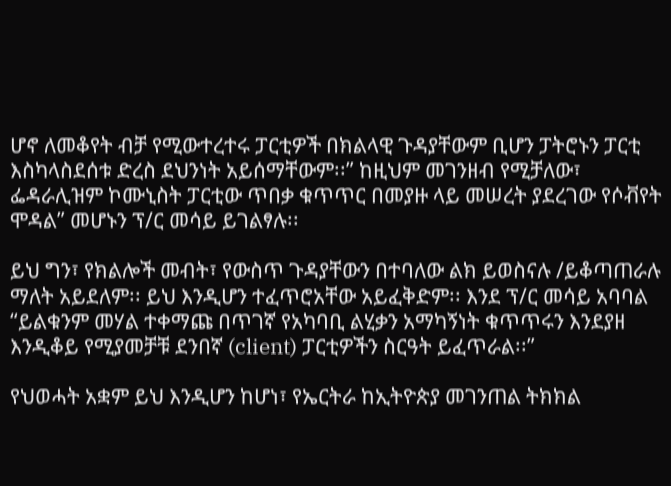ሆኖ ለመቆየት ብቻ የሚውተረተሩ ፓርቲዎች በክልላዊ ጉዳያቸውም ቢሆን ፓትሮኑን ፓርቲ እስካላስደሰቱ ድረስ ደህንነት አይሰማቸውም፡፡” ከዚህም መገንዘብ የሚቻለው፣ ፌዳራሊዝም ኮሙኒስት ፓርቲው ጥበቃ ቁጥጥር በመያዙ ላይ መሠረት ያደረገው የሶቭየት ሞዳል” መሆኑን ፕ/ር መሳይ ይገልፃሉ፡፡

ይህ ግን፣ የክልሎች መብት፣ የውስጥ ጉዳያቸውን በተባለው ልክ ይወስናሉ /ይቆጣጠራሉ ማለት አይደለም፡፡ ይህ እንዲሆን ተፈጥሮአቸው አይፈቅድም፡፡ እንደ ፕ/ር መሳይ አባባል “ይልቁንም መሃል ተቀማጩ በጥገኛ የአካባቢ ልሂቃን አማካኝነት ቁጥጥሩን እንደያዘ እንዲቆይ የሚያመቻቹ ደንበኛ (client) ፓርቲዎችን ስርዓት ይፈጥራል፡፡”

የህወሓት አቋም ይህ እንዲሆን ከሆነ፣ የኤርትራ ከኢትዮጵያ መገንጠል ትክክል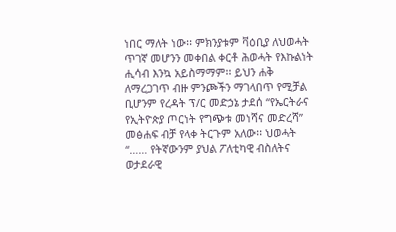ነበር ማለት ነው፡፡ ምክንያቱም ቫዕቢያ ለህወሓት ጥገኛ መሆንን መቀበል ቀርቶ ሕወሓት የእኩልነት ሒሳብ እንኳ አይስማማም፡፡ ይህን ሐቅ ለማረጋገጥ ብዙ ምንጮችን ማገላበጥ የሚቻል ቢሆንም የረዳት ፕ/ር መድኃኔ ታደሰ “የኤርትራና የኢትዮጵያ ጦርነት የግጭቱ መነሻና መድረሻ” መፅሐፍ ብቻ የላቀ ትርጉም አለው፡፡ ህወሓት “…… የትኛውንም ያህል ፖለቲካዊ ብስለትና ወታደራዊ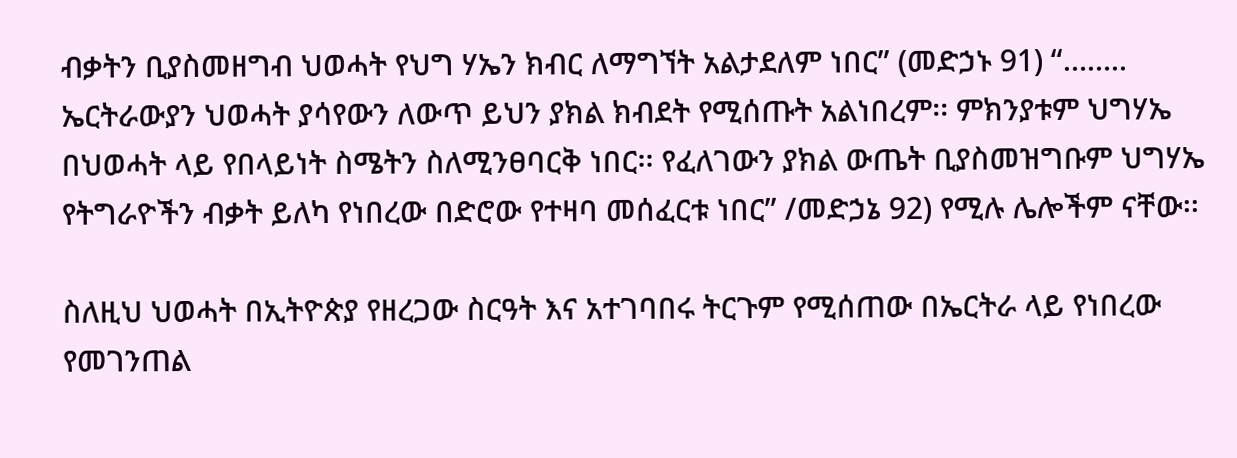ብቃትን ቢያስመዘግብ ህወሓት የህግ ሃኤን ክብር ለማግኘት አልታደለም ነበር” (መድኃኑ 91) “…….. ኤርትራውያን ህወሓት ያሳየውን ለውጥ ይህን ያክል ክብደት የሚሰጡት አልነበረም፡፡ ምክንያቱም ህግሃኤ በህወሓት ላይ የበላይነት ስሜትን ስለሚንፀባርቅ ነበር፡፡ የፈለገውን ያክል ውጤት ቢያስመዝግቡም ህግሃኤ የትግራዮችን ብቃት ይለካ የነበረው በድሮው የተዛባ መሰፈርቱ ነበር” /መድኃኔ 92) የሚሉ ሌሎችም ናቸው፡፡

ስለዚህ ህወሓት በኢትዮጵያ የዘረጋው ስርዓት እና አተገባበሩ ትርጉም የሚሰጠው በኤርትራ ላይ የነበረው የመገንጠል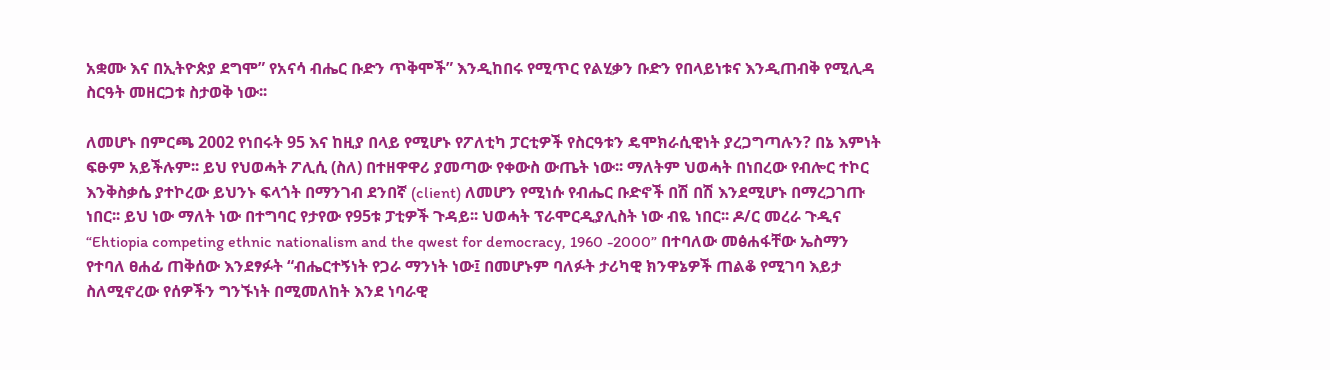አቋሙ እና በኢትዮጵያ ደግሞ” የአናሳ ብሔር ቡድን ጥቅሞች” እንዲከበሩ የሚጥር የልሂቃን ቡድን የበላይነቱና እንዲጠብቅ የሚሊዳ ስርዓት መዘርጋቱ ስታወቅ ነው፡፡

ለመሆኑ በምርጫ 2002 የነበሩት 95 እና ከዚያ በላይ የሚሆኑ የፖለቲካ ፓርቲዎች የስርዓቱን ዴሞክራሲዊነት ያረጋግጣሉን? በኔ እምነት ፍፁም አይችሉም፡፡ ይህ የህወሓት ፖሊሲ (ስለ) በተዘዋዋሪ ያመጣው የቀውስ ውጤት ነው፡፡ ማለትም ህወሓት በነበረው የብሎር ተኮር እንቅስቃሴ ያተኮረው ይህንኑ ፍላጎት በማንገብ ደንበኛ (client) ለመሆን የሚነሱ የብሔር ቡድኖች በሽ በሽ እንደሚሆኑ በማረጋገጡ ነበር፡፡ ይህ ነው ማለት ነው በተግባር የታየው የ95ቱ ፓቲዎች ጉዳይ፡፡ ህወሓት ፕራሞርዲያሊስት ነው ብዬ ነበር፡፡ ዶ/ር መረራ ጉዲና “Ehtiopia competing ethnic nationalism and the qwest for democracy, 1960 -2000” በተባለው መፅሐፋቸው ኤስማን የተባለ ፀሐፊ ጠቅሰው እንደፃፉት “ብሔርተኝነት የጋራ ማንነት ነው፤ በመሆኑም ባለፉት ታሪካዊ ክንዋኔዎች ጠልቆ የሚገባ እይታ ስለሚኖረው የሰዎችን ግንኙነት በሚመለከት እንደ ነባራዊ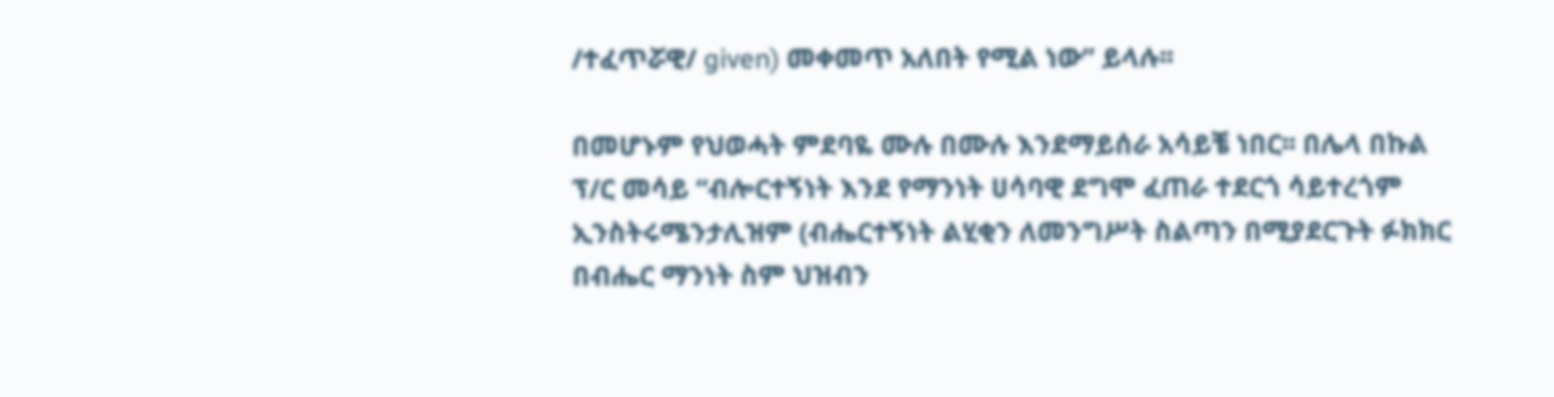/ተፈጥሯዊ/ given) መቀመጥ አለበት የሚል ነው” ይላሉ፡፡

በመሆኑም የህወሓት ምደባዬ ሙሉ በሙሉ እንደማይሰራ አሳይቼ ነበር፡፡ በሌላ በኩል ፕ/ር መሳይ “ብሎርተኝነት እንደ የማንነት ሀሳባዊ ደግሞ ፈጠራ ተደርጎ ሳይተረጎም ኢንስትሩሜንታሊዝም (ብሔርተኝነት ልሂቂን ለመንግሥት ስልጣን በሚያደርጉት ፉክክር በብሔር ማንነት ስም ህዝብን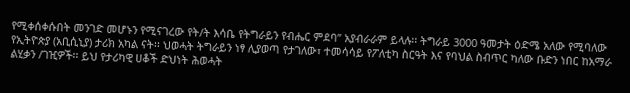የሚቀሰቀሱበት መንገድ መሆኑን የሚናገረው የት/ት እሳቤ የትግራይን የብሔር ምደባ” አያብራራም ይላሉ፡፡ ትግራይ 3000 ዓመታት ዕድሜ አለው የሚባለው የኢትዮጵያ (አቢሲኒያ) ታሪክ አካል ናት፡፡ ህወሓት ትግራይን ነፃ ሊያወጣ የታገለው፣ ተመሳሳይ የፖለቲካ ስርዓት እና የባህል ስብጥር ካለው ቡድን ነበር ከአማራ ልሂቃን /ገዢዎች፡፡ ይህ የታሪካዊ ሀቆች ድህነት ሕወሓት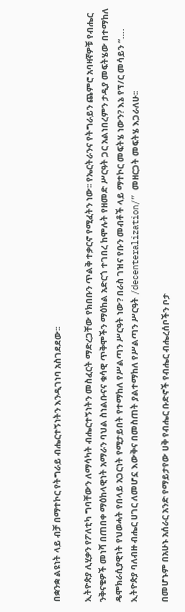በቋንቋ ልዩነት ላይ ብቻ በማተኮር የትግራይ ብሔርተኝነትን እንዲገነባ አስገደደው፡፡

ኢትዮጵያ ሊሂቃን የፖለቲካ ግባቸውን ለማሳካት ብሔርተኝነትን መስፈርት ማድረጋቸው የክበቡን ጥልቅ ተቃርኖ የሚፈትን ነው፡፡ የኤርትራንና የትግራይን ጨምሮ አባዛኛዎቹ የብሔር ንቅናቄዎች መነሻ በጠበቀ ማዕከላዊነት አማራን ባህል ስነልቡናና ቁሳዊ ጥቅሞችን ማዕከል አድርጎ ተገበረ ከሞሉት የዘመድ ሥርዓት ጋር አልነበረምን ታዲያ መፍትሄው በተማከለ ዴሞክራሲያዊነት የህወሓት የበላይ አጋርነት የሚታይበት የተማከለ የሥልጣን ሥርዓት ነው? በራስ ገዝና የቡን መብቶች ላይ ማተኮር መፍትሄ ነውን? እኔ የፕ/ር መሳይን “…. ኢትዮጵያ ባለብዙ ብሔር ሀገር ለመሆኗ እውቅና በመስጠት ያልተማከለ የሥልጣን ሥርዓት /decenteralization/” መዘርጋት መፍትሄ እጋራለሁ፡፡

በመሆኑም በአሁኑ አሰራር አንድ የማይታየው ሀቅ የብሔር ቡድኖች የብሔር ብሔረሰቦችን ቦታ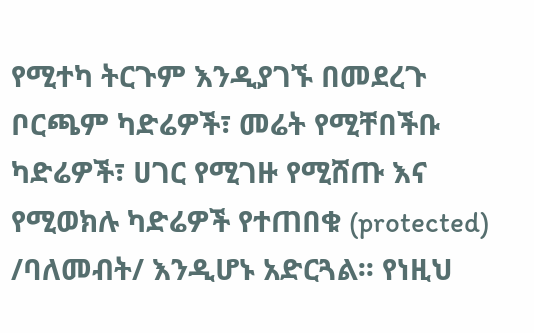የሚተካ ትርጉም እንዲያገኙ በመደረጉ ቦርጫም ካድሬዎች፣ መሬት የሚቸበችቡ ካድሬዎች፣ ሀገር የሚገዙ የሚሸጡ እና የሚወክሉ ካድሬዎች የተጠበቁ (protected) /ባለመብት/ እንዲሆኑ አድርጓል፡፡ የነዚህ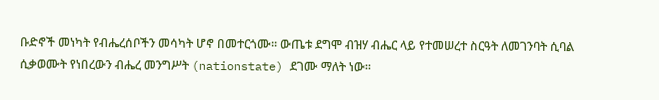ቡድኖች መነካት የብሔረሰቦችን መሳካት ሆኖ በመተርጎሙ፡፡ ውጤቱ ደግሞ ብዝሃ ብሔር ላይ የተመሠረተ ስርዓት ለመገንባት ሲባል ሲቃወሙት የነበረውን ብሔረ መንግሥት (nationstate) ደገሙ ማለት ነው፡፡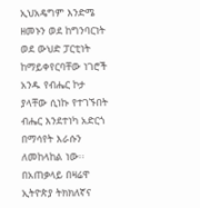ኢህአዴግም እንድሜ ዘመኑን ወደ ከግንባርነት ወደ ውህድ ፓርቲነት ከማይቀየርባቸው ነገሮች አንዱ የብሔር ኮታ ያላቸው ሲነኩ የተገኙበት ብሔር እንደተነካ አድርጎ በማሳየት እራሱን ለመከላከል ነው፡፡ በአጠቃላይ በዛሬዋ ኢትዮጵያ ትክክለኛና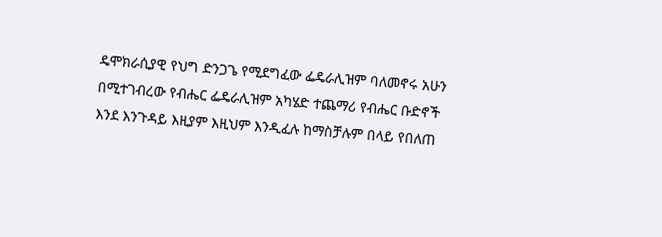ዴሞክራሲያዊ የህግ ድንጋጌ የሚደግፈው ፌዴራሊዝም ባለመኖሩ አሁን በሚተገብረው የብሔር ፌዴራሊዝም አካሄድ ተጨማሪ የብሔር ቡድኖች እንደ እንጉዳይ እዚያም እዚህም እንዲፈሉ ከማስቻሉም በላይ የበለጠ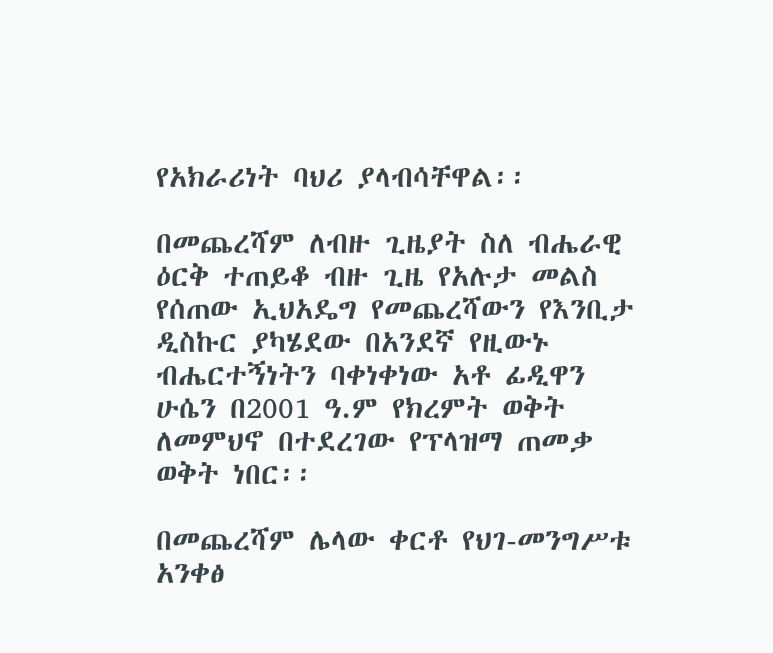የአክራሪነት ባህሪ ያላብሳቸዋል፡፡

በመጨረሻም ለብዙ ጊዜያት ስለ ብሔራዊ ዕርቅ ተጠይቆ ብዙ ጊዜ የአሉታ መልስ የሰጠው ኢህአዴግ የመጨረሻውን የእንቢታ ዲስኩር ያካሄደው በአንደኛ የዚውኑ ብሔርተኝነትን ባቀነቀነው አቶ ፊዲዋን ሁሴን በ2001 ዓ.ም የክረምት ወቅት ለመምህኖ በተደረገው የፕላዝማ ጠመቃ ወቅት ነበር፡፡

በመጨረሻም ሌላው ቀርቶ የህገ-መንግሥቱ አንቀፅ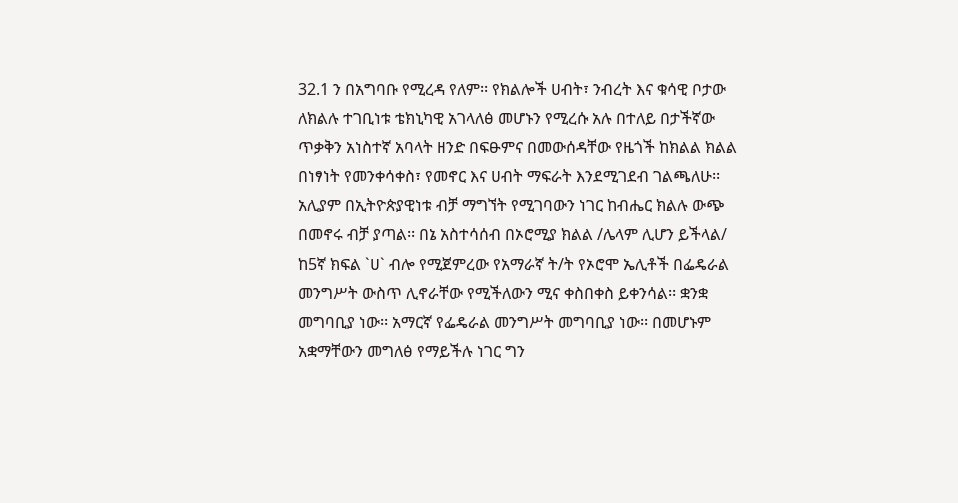32.1 ን በአግባቡ የሚረዳ የለም፡፡ የክልሎች ሀብት፣ ንብረት እና ቁሳዊ ቦታው ለክልሉ ተገቢነቱ ቴክኒካዊ አገላለፅ መሆኑን የሚረሱ አሉ በተለይ በታችኛው ጥቃቅን አነስተኛ አባላት ዘንድ በፍፁምና በመውሰዳቸው የዜጎች ከክልል ክልል በነፃነት የመንቀሳቀስ፣ የመኖር እና ሀብት ማፍራት እንደሚገደብ ገልጫለሁ፡፡ አሊያም በኢትዮጵያዊነቱ ብቻ ማግኘት የሚገባውን ነገር ከብሔር ክልሉ ውጭ በመኖሩ ብቻ ያጣል፡፡ በኔ አስተሳሰብ በኦሮሚያ ክልል /ሌላም ሊሆን ይችላል/ ከ5ኛ ክፍል `ሀ` ብሎ የሚጀምረው የአማራኛ ት/ት የኦሮሞ ኤሊቶች በፌዴራል መንግሥት ውስጥ ሊኖራቸው የሚችለውን ሚና ቀስበቀስ ይቀንሳል፡፡ ቋንቋ መግባቢያ ነው፡፡ አማርኛ የፌዴራል መንግሥት መግባቢያ ነው፡፡ በመሆኑም አቋማቸውን መግለፅ የማይችሉ ነገር ግን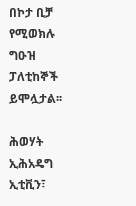በኮታ ቢቻ የሚወክሉ ግዑዝ ፓለቲከኞች ይሞሏታል፡፡

ሕወሃት ኢሕአዴግ ኢቲቪን፣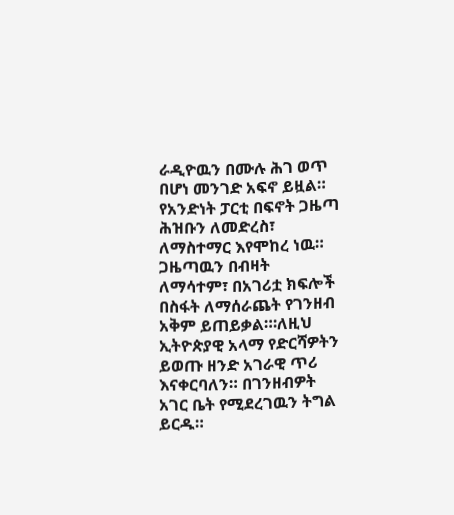ራዲዮዉን በሙሉ ሕገ ወጥ በሆነ መንገድ አፍኖ ይዟል። የአንድነት ፓርቲ በፍኖት ጋዜጣ ሕዝቡን ለመድረስ፣ ለማስተማር እየሞከረ ነዉ። ጋዜጣዉን በብዛት ለማሳተም፣ በአገሪቷ ክፍሎች በስፋት ለማሰራጨት የገንዘብ አቅም ይጠይቃል።፡ለዚህ ኢትዮጵያዊ አላማ የድርሻዎትን ይወጡ ዘንድ አገራዊ ጥሪ እናቀርባለን። በገንዘብዎት አገር ቤት የሚደረገዉን ትግል ይርዱ።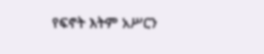የፍኖት እትም አሥርን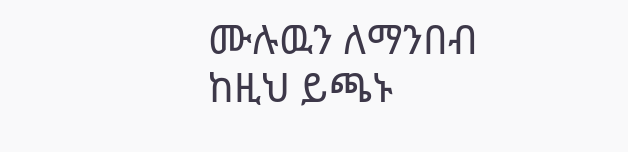ሙሉዉን ለማንበብ ከዚህ ይጫኑ